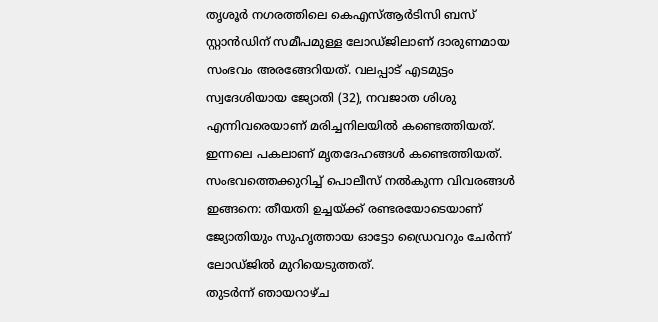തൃശൂർ നഗരത്തിലെ കെഎസ്ആർടിസി ബസ് സ്റ്റാൻഡിന് സമീപമുള്ള ലോഡ്ജിലാണ് ദാരുണമായ സംഭവം അരങ്ങേറിയത്. വലപ്പാട് എടമുട്ടം സ്വദേശിയായ ജ്യോതി (32), നവജാത ശിശു എന്നിവരെയാണ് മരിച്ചനിലയിൽ കണ്ടെത്തിയത്.
ഇന്നലെ പകലാണ് മൃതദേഹങ്ങൾ കണ്ടെത്തിയത്. സംഭവത്തെക്കുറിച്ച് പൊലീസ് നൽകുന്ന വിവരങ്ങൾ ഇങ്ങനെ: തീയതി ഉച്ചയ്ക്ക് രണ്ടരയോടെയാണ് ജ്യോതിയും സുഹൃത്തായ ഓട്ടോ ഡ്രൈവറും ചേർന്ന് ലോഡ്ജിൽ മുറിയെടുത്തത്.
തുടർന്ന് ഞായറാഴ്ച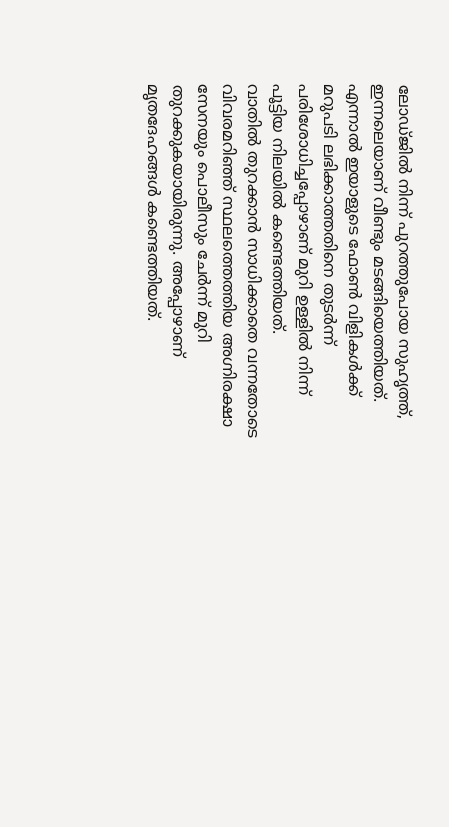ലോഡ്ജിൽ നിന്ന് പുറത്തുപോയ സുഹൃത്ത്, ഇന്നലെയാണ് വീണ്ടും മടങ്ങിയെത്തിയത്. എന്നാൽ ഇയാളുടെ ഫോൺ വിളികൾക്ക് മറുപടി ലഭിക്കാത്തതിനെ തുടർന്ന് പരിശോധിച്ചപ്പോഴാണ് മുറി ഉള്ളിൽ നിന്ന് പൂട്ടിയ നിലയിൽ കണ്ടെത്തിയത്.
വാതിൽ തുറക്കാൻ സാധിക്കാതെ വന്നതോടെ വിവരമറിഞ്ഞ് സ്ഥലത്തെത്തിയ അഗ്നിരക്ഷാ സേനയും പൊലീസും ചേർന്ന് മുറി തുറക്കുകയായിരുന്നു. അപ്പോഴാണ് മൃതദേഹങ്ങൾ കണ്ടെത്തിയത്.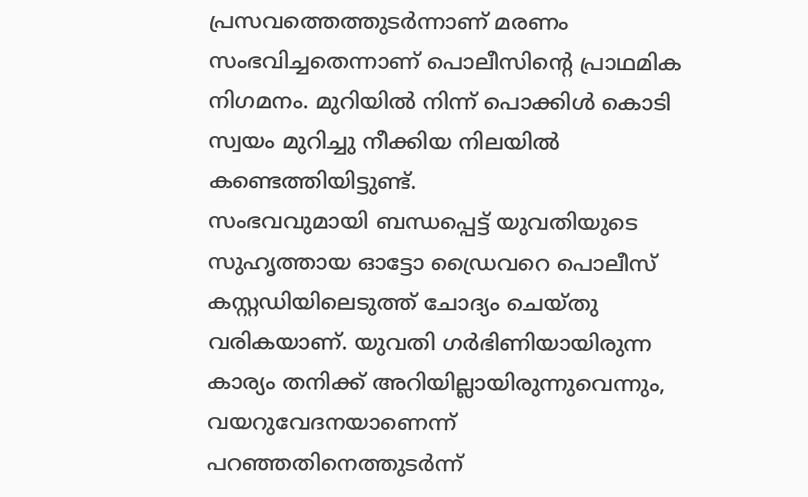പ്രസവത്തെത്തുടർന്നാണ് മരണം സംഭവിച്ചതെന്നാണ് പൊലീസിന്റെ പ്രാഥമിക നിഗമനം. മുറിയിൽ നിന്ന് പൊക്കിൾ കൊടി സ്വയം മുറിച്ചു നീക്കിയ നിലയിൽ കണ്ടെത്തിയിട്ടുണ്ട്.
സംഭവവുമായി ബന്ധപ്പെട്ട് യുവതിയുടെ സുഹൃത്തായ ഓട്ടോ ഡ്രൈവറെ പൊലീസ് കസ്റ്റഡിയിലെടുത്ത് ചോദ്യം ചെയ്തു വരികയാണ്. യുവതി ഗർഭിണിയായിരുന്ന കാര്യം തനിക്ക് അറിയില്ലായിരുന്നുവെന്നും, വയറുവേദനയാണെന്ന് പറഞ്ഞതിനെത്തുടർന്ന്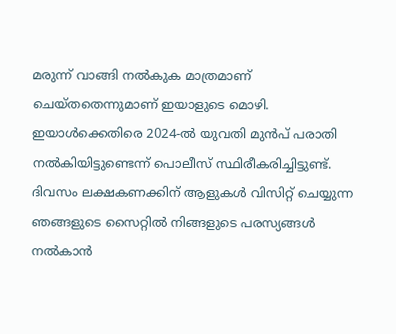മരുന്ന് വാങ്ങി നൽകുക മാത്രമാണ് ചെയ്തതെന്നുമാണ് ഇയാളുടെ മൊഴി.
ഇയാൾക്കെതിരെ 2024-ൽ യുവതി മുൻപ് പരാതി നൽകിയിട്ടുണ്ടെന്ന് പൊലീസ് സ്ഥിരീകരിച്ചിട്ടുണ്ട്.
ദിവസം ലക്ഷകണക്കിന് ആളുകൾ വിസിറ്റ് ചെയ്യുന്ന ഞങ്ങളുടെ സൈറ്റിൽ നിങ്ങളുടെ പരസ്യങ്ങൾ നൽകാൻ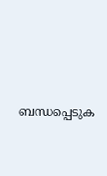ബന്ധപ്പെടുക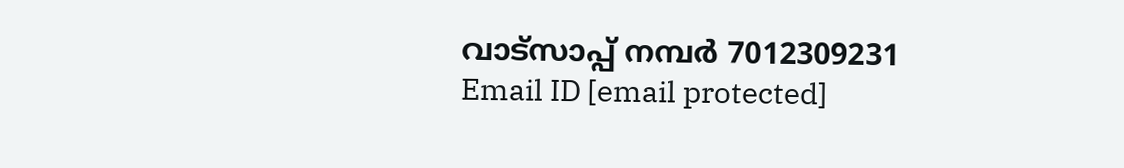വാട്സാപ്പ് നമ്പർ 7012309231 Email ID [email protected]